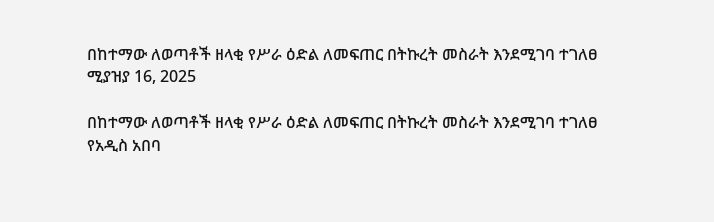በከተማው ለወጣቶች ዘላቂ የሥራ ዕድል ለመፍጠር በትኩረት መስራት እንደሚገባ ተገለፀ
ሚያዝያ 16, 2025

በከተማው ለወጣቶች ዘላቂ የሥራ ዕድል ለመፍጠር በትኩረት መስራት እንደሚገባ ተገለፀ
የአዲስ አበባ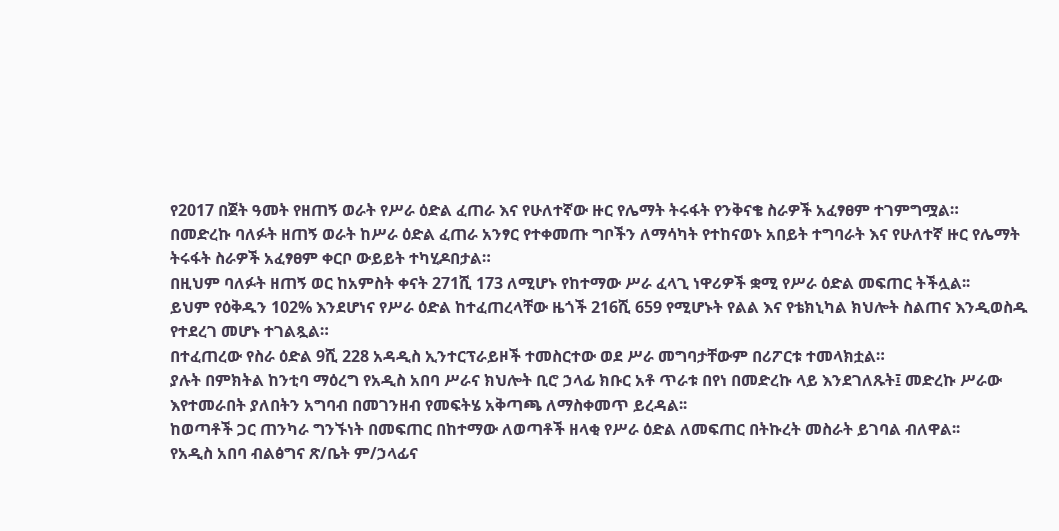የ2017 በጀት ዓመት የዘጠኝ ወራት የሥራ ዕድል ፈጠራ እና የሁለተኛው ዙር የሌማት ትሩፋት የንቅናቄ ስራዎች አፈፃፀም ተገምግሟል።
በመድረኩ ባለፉት ዘጠኝ ወራት ከሥራ ዕድል ፈጠራ አንፃር የተቀመጡ ግቦችን ለማሳካት የተከናወኑ አበይት ተግባራት እና የሁለተኛ ዙር የሌማት ትሩፋት ስራዎች አፈፃፀም ቀርቦ ውይይት ተካሂዶበታል።
በዚህም ባለፉት ዘጠኝ ወር ከአምስት ቀናት 271ሺ 173 ለሚሆኑ የከተማው ሥራ ፈላጊ ነዋሪዎች ቋሚ የሥራ ዕድል መፍጠር ትችሏል፡፡
ይህም የዕቅዱን 102% እንደሆነና የሥራ ዕድል ከተፈጠረላቸው ዜጎች 216ሺ 659 የሚሆኑት የልል እና የቴክኒካል ክህሎት ስልጠና እንዲወስዱ የተደረገ መሆኑ ተገልጿል።
በተፈጠረው የስራ ዕድል 9ሺ 228 አዳዲስ ኢንተርፕራይዞች ተመስርተው ወደ ሥራ መግባታቸውም በሪፖርቱ ተመላክቷል።
ያሉት በምክትል ከንቲባ ማዕረግ የአዲስ አበባ ሥራና ክህሎት ቢሮ ኃላፊ ክቡር አቶ ጥራቱ በየነ በመድረኩ ላይ እንደገለጹት፤ መድረኩ ሥራው እየተመራበት ያለበትን አግባብ በመገንዘብ የመፍትሄ አቅጣጫ ለማስቀመጥ ይረዳል፡፡
ከወጣቶች ጋር ጠንካራ ግንኙነት በመፍጠር በከተማው ለወጣቶች ዘላቂ የሥራ ዕድል ለመፍጠር በትኩረት መስራት ይገባል ብለዋል፡፡
የአዲስ አበባ ብልፅግና ጽ/ቤት ም/ኃላፊና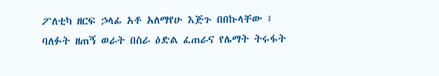ፖለቲካ ዘርፍ ኃላፊ አቶ አለማየሁ እጅጉ በበኩላቸው ፤ ባለፉት ዘጠኝ ወራት በስራ ዕድል ፈጠራና የሌማት ትሩፋት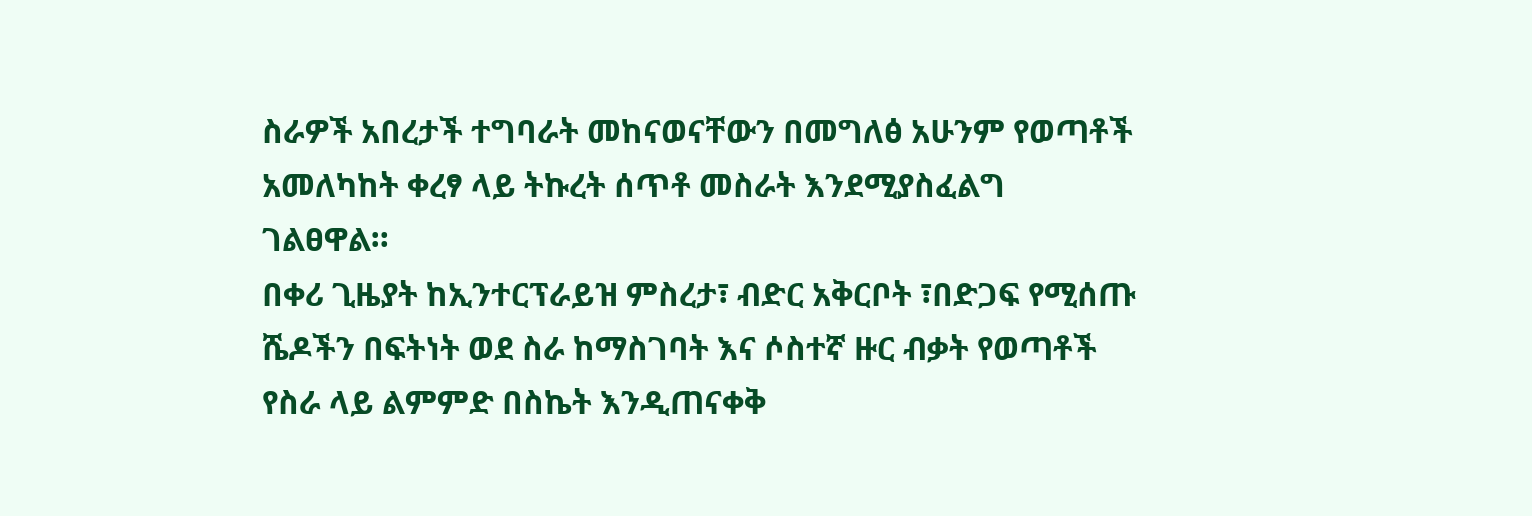ስራዎች አበረታች ተግባራት መከናወናቸውን በመግለፅ አሁንም የወጣቶች አመለካከት ቀረፃ ላይ ትኩረት ሰጥቶ መስራት እንደሚያስፈልግ ገልፀዋል።
በቀሪ ጊዜያት ከኢንተርፕራይዝ ምስረታ፣ ብድር አቅርቦት ፣በድጋፍ የሚሰጡ ሼዶችን በፍትነት ወደ ስራ ከማስገባት እና ሶስተኛ ዙር ብቃት የወጣቶች የስራ ላይ ልምምድ በስኬት እንዲጠናቀቅ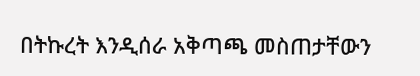በትኩረት እንዲሰራ አቅጣጫ መስጠታቸውን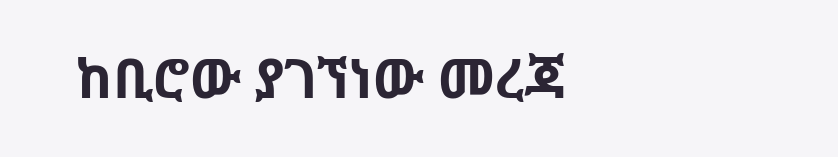ከቢሮው ያገኘነው መረጃ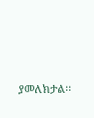ያመለክታል፡፡